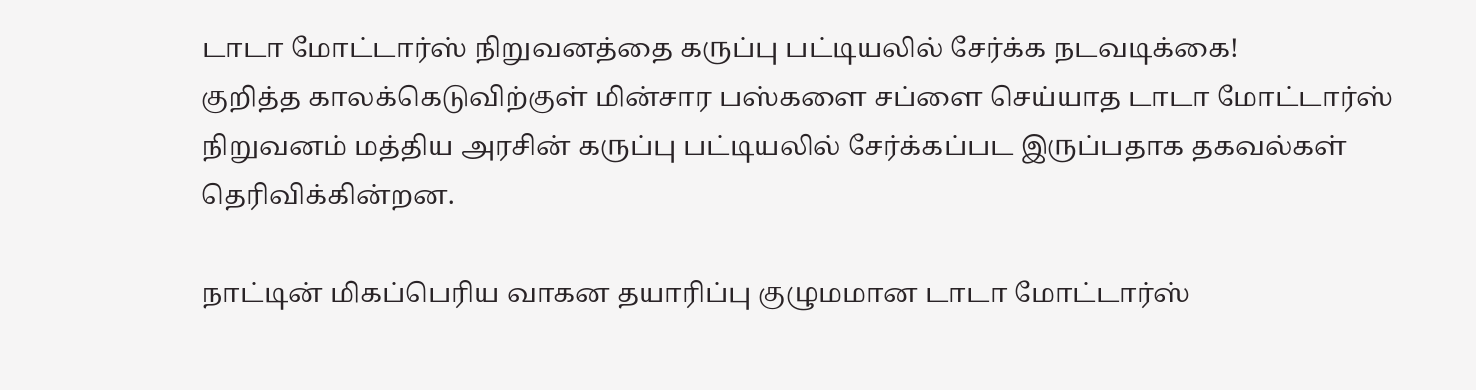டாடா மோட்டார்ஸ் நிறுவனத்தை கருப்பு பட்டியலில் சேர்க்க நடவடிக்கை!
குறித்த காலக்கெடுவிற்குள் மின்சார பஸ்களை சப்ளை செய்யாத டாடா மோட்டார்ஸ் நிறுவனம் மத்திய அரசின் கருப்பு பட்டியலில் சேர்க்கப்பட இருப்பதாக தகவல்கள் தெரிவிக்கின்றன.

நாட்டின் மிகப்பெரிய வாகன தயாரிப்பு குழுமமான டாடா மோட்டார்ஸ்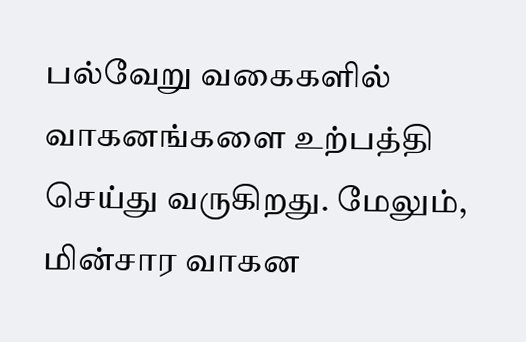பல்வேறு வகைகளில் வாகனங்களை உற்பத்தி செய்து வருகிறது. மேலும், மின்சார வாகன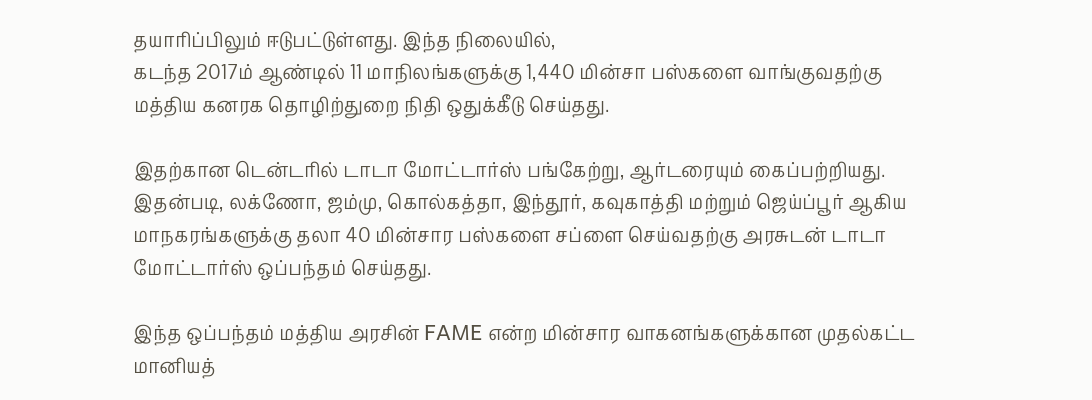தயாரிப்பிலும் ஈடுபட்டுள்ளது. இந்த நிலையில்,
கடந்த 2017ம் ஆண்டில் 11 மாநிலங்களுக்கு 1,440 மின்சா பஸ்களை வாங்குவதற்கு மத்திய கனரக தொழிற்துறை நிதி ஒதுக்கீடு செய்தது.

இதற்கான டென்டரில் டாடா மோட்டார்ஸ் பங்கேற்று, ஆர்டரையும் கைப்பற்றியது. இதன்படி, லக்ணோ, ஜம்மு, கொல்கத்தா, இந்தூர், கவுகாத்தி மற்றும் ஜெய்ப்பூர் ஆகிய மாநகரங்களுக்கு தலா 40 மின்சார பஸ்களை சப்ளை செய்வதற்கு அரசுடன் டாடா மோட்டார்ஸ் ஒப்பந்தம் செய்தது.

இந்த ஒப்பந்தம் மத்திய அரசின் FAME என்ற மின்சார வாகனங்களுக்கான முதல்கட்ட மானியத்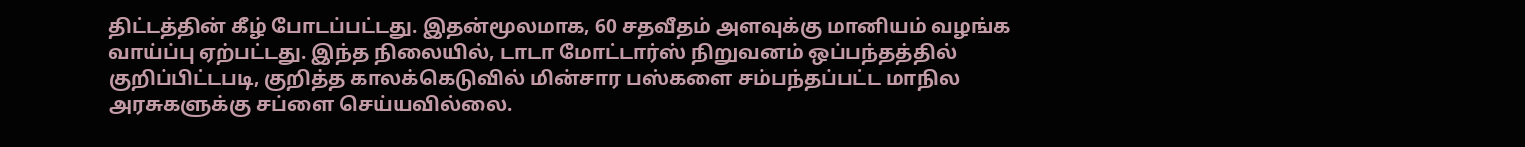திட்டத்தின் கீழ் போடப்பட்டது. இதன்மூலமாக, 60 சதவீதம் அளவுக்கு மானியம் வழங்க வாய்ப்பு ஏற்பட்டது. இந்த நிலையில், டாடா மோட்டார்ஸ் நிறுவனம் ஒப்பந்தத்தில் குறிப்பிட்டபடி, குறித்த காலக்கெடுவில் மின்சார பஸ்களை சம்பந்தப்பட்ட மாநில அரசுகளுக்கு சப்ளை செய்யவில்லை.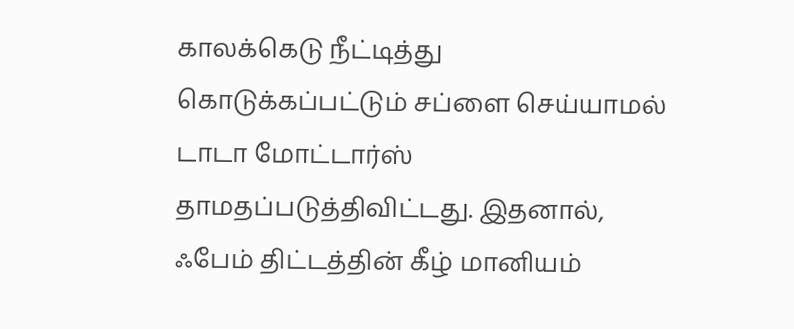காலக்கெடு நீட்டித்து கொடுக்கப்பட்டும் சப்ளை செய்யாமல் டாடா மோட்டார்ஸ் தாமதப்படுத்திவிட்டது. இதனால், ஃபேம் திட்டத்தின் கீழ் மானியம்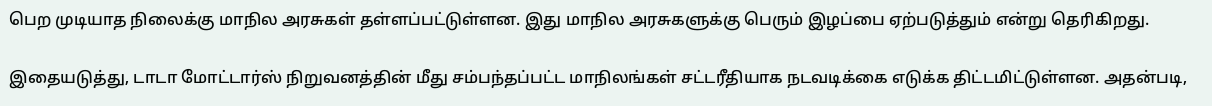பெற முடியாத நிலைக்கு மாநில அரசுகள் தள்ளப்பட்டுள்ளன. இது மாநில அரசுகளுக்கு பெரும் இழப்பை ஏற்படுத்தும் என்று தெரிகிறது.

இதையடுத்து, டாடா மோட்டார்ஸ் நிறுவனத்தின் மீது சம்பந்தப்பட்ட மாநிலங்கள் சட்டரீதியாக நடவடிக்கை எடுக்க திட்டமிட்டுள்ளன. அதன்படி,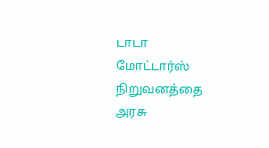டாடா மோட்டார்ஸ் நிறுவனத்தை அரசு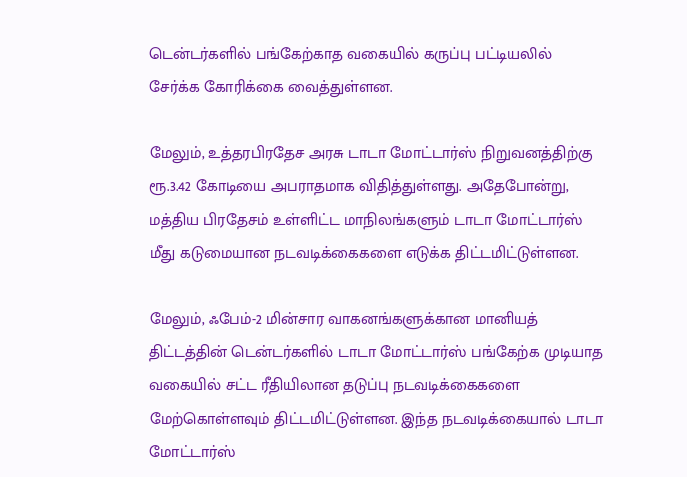டென்டர்களில் பங்கேற்காத வகையில் கருப்பு பட்டியலில் சேர்க்க கோரிக்கை வைத்துள்ளன.

மேலும், உத்தரபிரதேச அரசு டாடா மோட்டார்ஸ் நிறுவனத்திற்கு ரூ.3.42 கோடியை அபராதமாக விதித்துள்ளது. அதேபோன்று, மத்திய பிரதேசம் உள்ளிட்ட மாநிலங்களும் டாடா மோட்டார்ஸ் மீது கடுமையான நடவடிக்கைகளை எடுக்க திட்டமிட்டுள்ளன.

மேலும், ஃபேம்-2 மின்சார வாகனங்களுக்கான மானியத் திட்டத்தின் டென்டர்களில் டாடா மோட்டார்ஸ் பங்கேற்க முடியாத வகையில் சட்ட ரீதியிலான தடுப்பு நடவடிக்கைகளை மேற்கொள்ளவும் திட்டமிட்டுள்ளன. இந்த நடவடிக்கையால் டாடா மோட்டார்ஸ்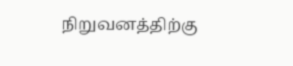நிறுவனத்திற்கு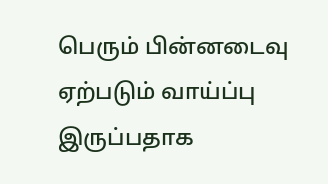பெரும் பின்னடைவு ஏற்படும் வாய்ப்பு இருப்பதாக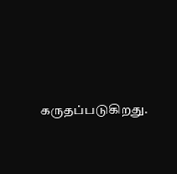கருதப்படுகிறது.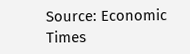Source: Economic Times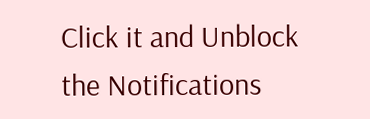Click it and Unblock the Notifications